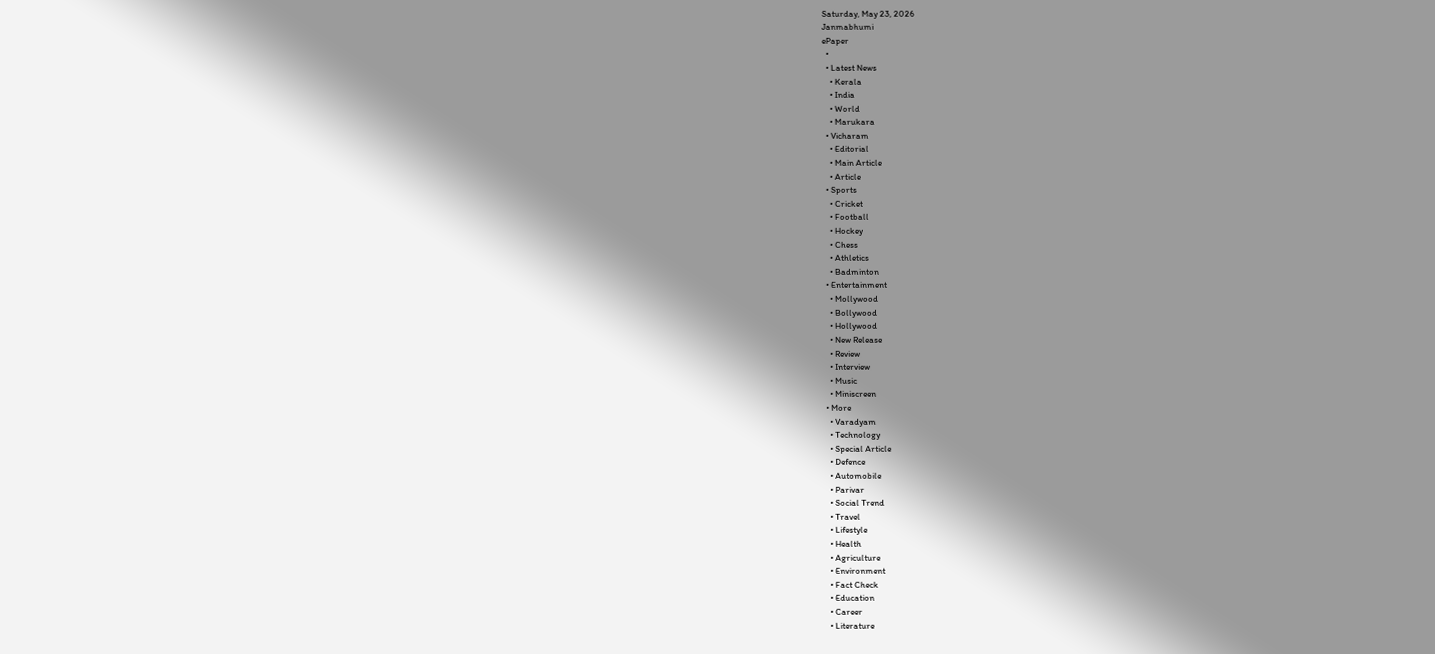Saturday, May 23, 2026
Janmabhumi
ePaper
  •
  • Latest News
    • Kerala
    • India
    • World
    • Marukara
  • Vicharam
    • Editorial
    • Main Article
    • Article
  • Sports
    • Cricket
    • Football
    • Hockey
    • Chess
    • Athletics
    • Badminton
  • Entertainment
    • Mollywood
    • Bollywood
    • Hollywood
    • New Release
    • Review
    • Interview
    • Music
    • Miniscreen
  • More
    • Varadyam
    • Technology
    • Special Article
    • Defence
    • Automobile
    • Parivar
    • Social Trend
    • Travel
    • Lifestyle
    • Health
    • Agriculture
    • Environment
    • Fact Check
    • Education
    • Career
    • Literature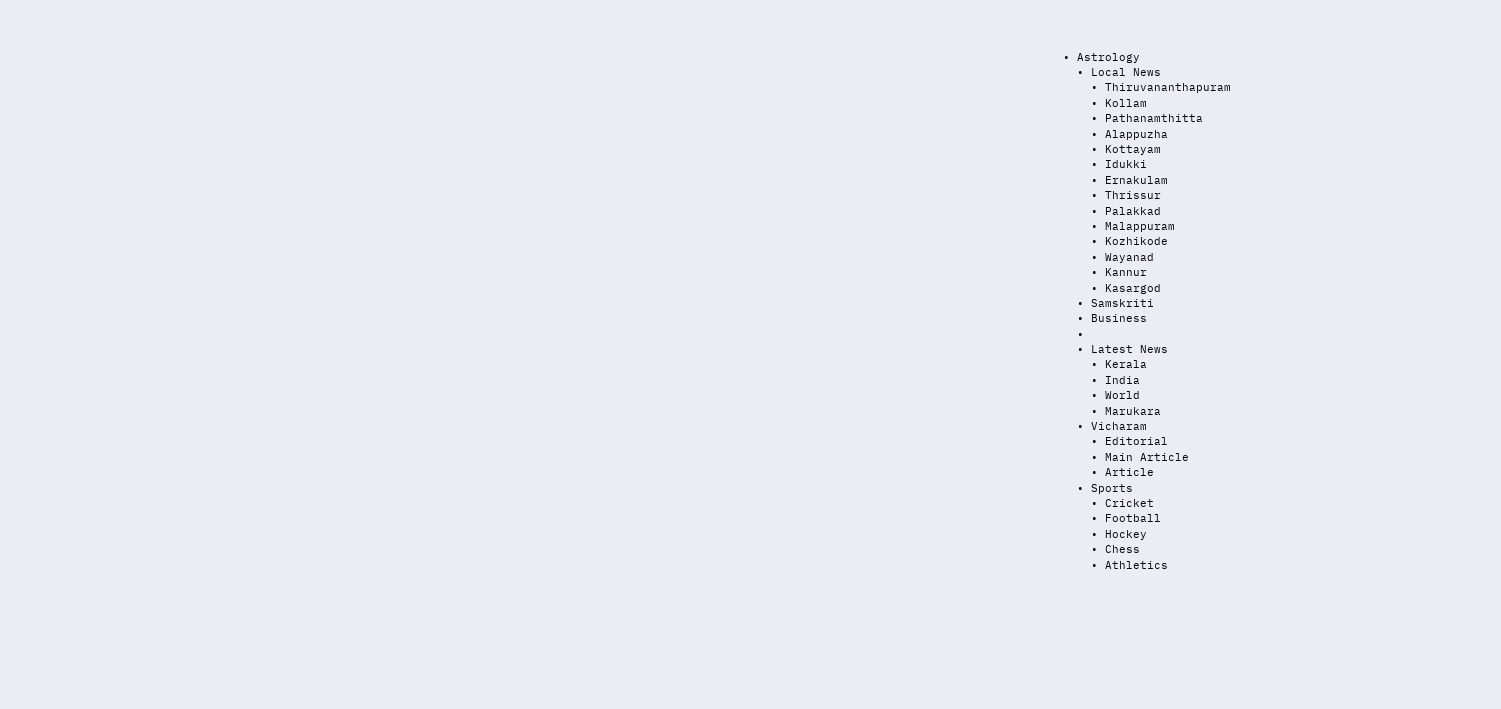• Astrology
  • Local News
    • Thiruvananthapuram
    • Kollam
    • Pathanamthitta
    • Alappuzha
    • Kottayam
    • Idukki
    • Ernakulam
    • Thrissur
    • Palakkad
    • Malappuram
    • Kozhikode
    • Wayanad
    • Kannur
    • Kasargod
  • Samskriti
  • Business
  •
  • Latest News
    • Kerala
    • India
    • World
    • Marukara
  • Vicharam
    • Editorial
    • Main Article
    • Article
  • Sports
    • Cricket
    • Football
    • Hockey
    • Chess
    • Athletics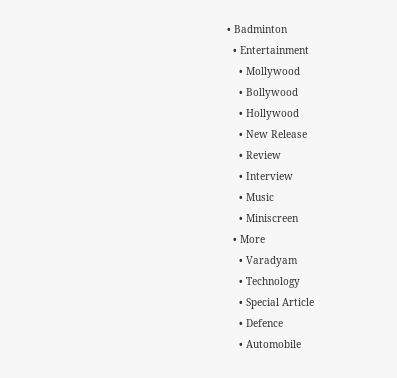• Badminton
  • Entertainment
    • Mollywood
    • Bollywood
    • Hollywood
    • New Release
    • Review
    • Interview
    • Music
    • Miniscreen
  • More
    • Varadyam
    • Technology
    • Special Article
    • Defence
    • Automobile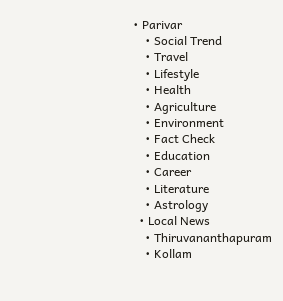• Parivar
    • Social Trend
    • Travel
    • Lifestyle
    • Health
    • Agriculture
    • Environment
    • Fact Check
    • Education
    • Career
    • Literature
    • Astrology
  • Local News
    • Thiruvananthapuram
    • Kollam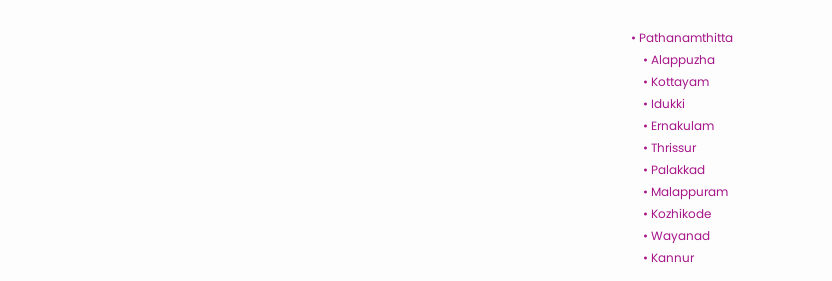• Pathanamthitta
    • Alappuzha
    • Kottayam
    • Idukki
    • Ernakulam
    • Thrissur
    • Palakkad
    • Malappuram
    • Kozhikode
    • Wayanad
    • Kannur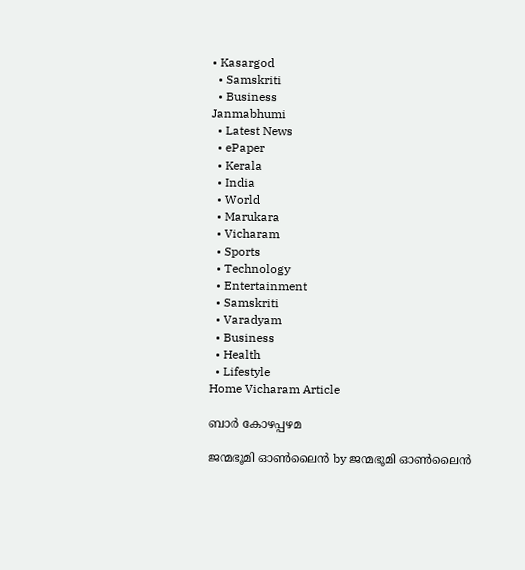• Kasargod
  • Samskriti
  • Business
Janmabhumi
  • Latest News
  • ePaper
  • Kerala
  • India
  • World
  • Marukara
  • Vicharam
  • Sports
  • Technology
  • Entertainment
  • Samskriti
  • Varadyam
  • Business
  • Health
  • Lifestyle
Home Vicharam Article

ബാര്‍ കോഴപ്പഴമ

ജന്മഭൂമി ഓണ്‍ലൈന്‍ by ജന്മഭൂമി ഓണ്‍ലൈന്‍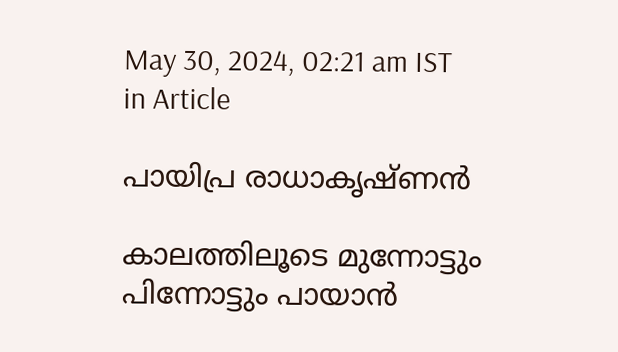May 30, 2024, 02:21 am IST
in Article

പായിപ്ര രാധാകൃഷ്ണന്‍

കാലത്തിലൂടെ മുന്നോട്ടും പിന്നോട്ടും പായാന്‍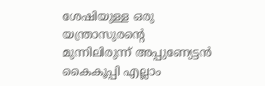ശേഷിയുള്ള ഒരു യന്ത്രാസുരന്റെ മുന്നിലിരുന്ന് അപ്പുണ്യേട്ടന്‍ കൈകൂപ്പി എല്ലാം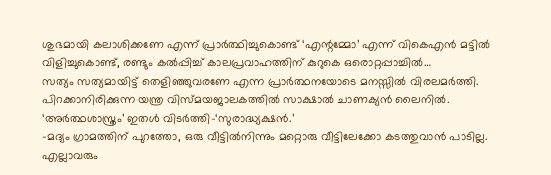ശുഭമായി കലാശിക്കണേ എന്ന് പ്രാര്‍ത്ഥിച്ചുകൊണ്ട് ‘എന്റമ്മോ’ എന്ന് വികെഎന്‍ മട്ടില്‍ വിളിച്ചുകൊണ്ട്, രണ്ടും കല്‍പ്പിച്ച് കാലപ്രവാഹത്തിന് കുറുകെ ഒരൊറ്റപ്പാച്ചില്‍…
സത്യം സത്യമായിട്ട് തെളിഞ്ഞുവരണേ എന്ന പ്രാര്‍ത്ഥനയോടെ മനസ്സില്‍ വിരലമര്‍ത്തി. പിറക്കാനിരിക്കുന്ന യന്ത്ര വിസ്മയജാലകത്തില്‍ സാക്ഷാല്‍ ചാണക്യന്‍ ലൈനില്‍.
‘അര്‍ത്ഥശാസ്ത്രം’ ഇതള്‍ വിടര്‍ത്തി-‘സുരാദ്ധ്യക്ഷന്‍.’
-മദ്യം ഗ്രാമത്തിന് പുറത്തോ, ഒരു വീട്ടില്‍നിന്നും മറ്റൊരു വീട്ടിലേക്കോ കടത്തുവാന്‍ പാടില്ല. എല്ലാവരും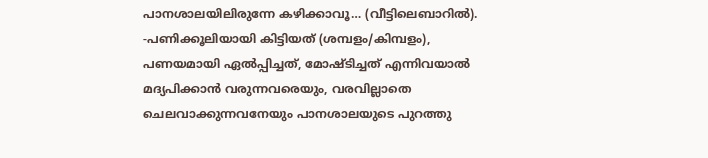പാനശാലയിലിരുന്നേ കഴിക്കാവൂ… (വീട്ടിലെബാറില്‍).
-പണിക്കൂലിയായി കിട്ടിയത് (ശമ്പളം/കിമ്പളം), പണയമായി ഏല്‍പ്പിച്ചത്, മോഷ്ടിച്ചത് എന്നിവയാല്‍ മദ്യപിക്കാന്‍ വരുന്നവരെയും, വരവില്ലാതെ ചെലവാക്കുന്നവനേയും പാനശാലയുടെ പുറത്തു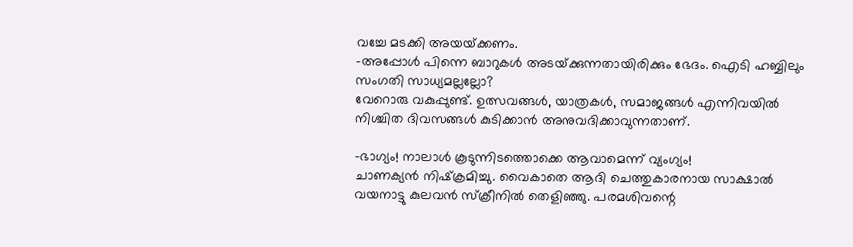വച്ചേ മടക്കി അയയ്‌ക്കണം.
-അപ്പോള്‍ പിന്നെ ബാറുകള്‍ അടയ്‌ക്കുന്നതായിരിക്കും ഭേദം. ഐടി ഹബ്ബിലും സംഗതി സാധ്യമല്ലല്ലോ?
വേറൊരു വകുപ്പുണ്ട്. ഉത്സവങ്ങള്‍, യാത്രകള്‍, സമാജങ്ങള്‍ എന്നിവയില്‍ നിശ്ചിത ദിവസങ്ങള്‍ കുടിക്കാന്‍ അനുവദിക്കാവുന്നതാണ്.

-ഭാഗ്യം! നാലാള്‍ കൂടുന്നിടത്തൊക്കെ ആവാമെന്ന് വ്യംഗ്യം!
ചാണക്യന്‍ നിഷ്‌ക്രമിച്ചു. വൈകാതെ ആദി ചെത്തുകാരനായ സാക്ഷാല്‍ വയനാട്ടു കുലവന്‍ സ്‌ക്രീനില്‍ തെളിഞ്ഞു. പരമശിവന്റെ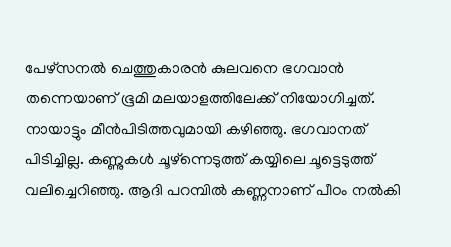പേഴ്‌സനല്‍ ചെത്തുകാരന്‍ കുലവനെ ഭഗവാന്‍ തന്നെയാണ് ഭൂമി മലയാളത്തിലേക്ക് നിയോഗിച്ചത്. നായാട്ടും മീന്‍പിടിത്തവുമായി കഴിഞ്ഞു. ഭഗവാനത് പിടിച്ചില്ല. കണ്ണുകള്‍ ചൂഴ്‌ന്നെടുത്ത് കയ്യിലെ ചൂട്ടെടുത്ത് വലിച്ചെറിഞ്ഞു. ആദി പറമ്പില്‍ കണ്ണനാണ് പീഠം നല്‍കി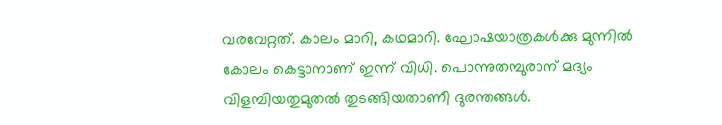വരവേറ്റത്. കാലം മാറി, കഥമാറി. ഘോഷയാത്രകള്‍ക്കു മുന്നില്‍ കോലം കെട്ടാനാണ് ഇന്ന് വിധി. പൊന്നുതമ്പുരാന് മദ്യം വിളമ്പിയതുമുതല്‍ തുടങ്ങിയതാണീ ദുരന്തങ്ങള്‍.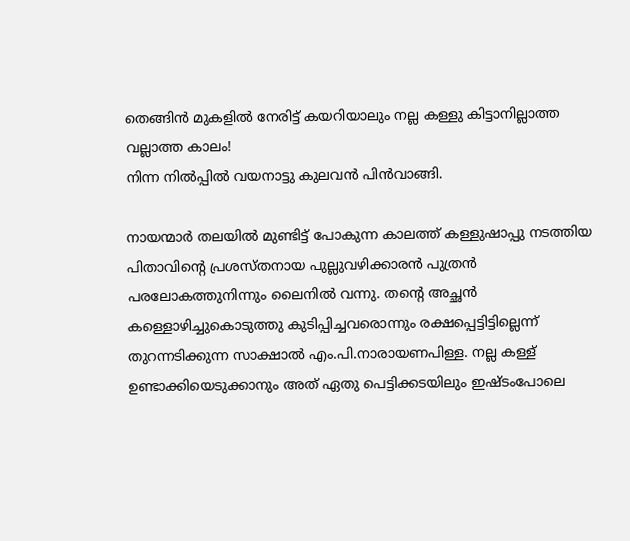തെങ്ങിന്‍ മുകളില്‍ നേരിട്ട് കയറിയാലും നല്ല കള്ളു കിട്ടാനില്ലാത്ത വല്ലാത്ത കാലം!
നിന്ന നില്‍പ്പില്‍ വയനാട്ടു കുലവന്‍ പിന്‍വാങ്ങി.

നായന്മാര്‍ തലയില്‍ മുണ്ടിട്ട് പോകുന്ന കാലത്ത് കള്ളുഷാപ്പു നടത്തിയ പിതാവിന്റെ പ്രശസ്തനായ പുല്ലുവഴിക്കാരന്‍ പുത്രന്‍ പരലോകത്തുനിന്നും ലൈനില്‍ വന്നു. തന്റെ അച്ഛന്‍ കള്ളൊഴിച്ചുകൊടുത്തു കുടിപ്പിച്ചവരൊന്നും രക്ഷപ്പെട്ടിട്ടില്ലെന്ന് തുറന്നടിക്കുന്ന സാക്ഷാല്‍ എം.പി.നാരായണപിള്ള. നല്ല കള്ള് ഉണ്ടാക്കിയെടുക്കാനും അത് ഏതു പെട്ടിക്കടയിലും ഇഷ്ടംപോലെ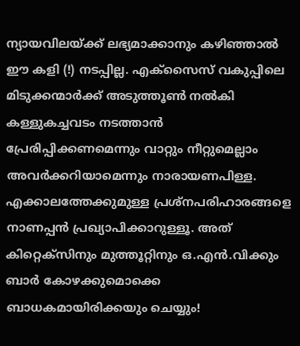ന്യായവിലയ്‌ക്ക് ലഭ്യമാക്കാനും കഴിഞ്ഞാല്‍ ഈ കളി (!) നടപ്പില്ല. എക്‌സൈസ് വകുപ്പിലെ മിടുക്കന്മാര്‍ക്ക് അടുത്തൂണ്‍ നല്‍കി കള്ളുകച്ചവടം നടത്താന്‍ പ്രേരിപ്പിക്കണമെന്നും വാറ്റും നീറ്റുമെല്ലാം അവര്‍ക്കറിയാമെന്നും നാരായണപിള്ള. എക്കാലത്തേക്കുമുള്ള പ്രശ്‌നപരിഹാരങ്ങളെ നാണപ്പന്‍ പ്രഖ്യാപിക്കാറുള്ളൂ. അത് കിറ്റെക്‌സിനും മുത്തൂറ്റിനും ഒ.എന്‍.വിക്കും ബാര്‍ കോഴക്കുമൊക്കെ ബാധകമായിരിക്കയും ചെയ്യും!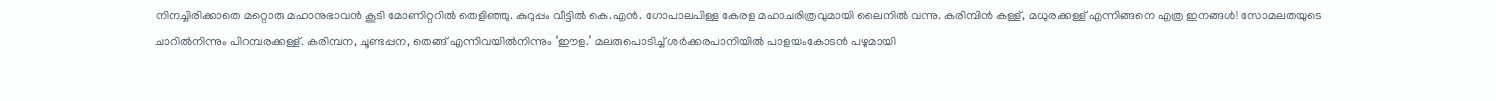നിനച്ചിരിക്കാതെ മറ്റൊരു മഹാനുഭാവന്‍ കൂടി മോണിറ്ററില്‍ തെളിഞ്ഞു. കുറുപ്പം വീട്ടില്‍ കെ.എന്‍. ഗോപാലപിള്ള കേരള മഹാചരിത്രവുമായി ലൈനില്‍ വന്നു. കരിമ്പിന്‍ കള്ള്, മധുരക്കള്ള് എന്നിങ്ങനെ എത്ര ഇനങ്ങള്‍! സോമലതയുടെ ചാറില്‍നിന്നും പിറമ്പരക്കള്ള്. കരിമ്പന, ചൂണ്ടപ്പന, തെങ്ങ് എന്നിവയില്‍നിന്നും ‘ഈള.’ മലരുപൊടിച്ച് ശര്‍ക്കരപാനിയില്‍ പാളയംകോടന്‍ പഴുമായി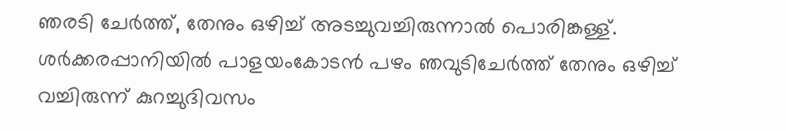ഞരടി ചേര്‍ത്ത്, തേനും ഒഴിച്ച് അടച്ചുവച്ചിരുന്നാല്‍ പൊരിങ്കള്ള്. ശര്‍ക്കരപ്പാനിയില്‍ പാളയംകോടന്‍ പഴം ഞവുടിചേര്‍ത്ത് തേനും ഒഴിച്ച് വച്ചിരുന്ന് കുറച്ചുദിവസം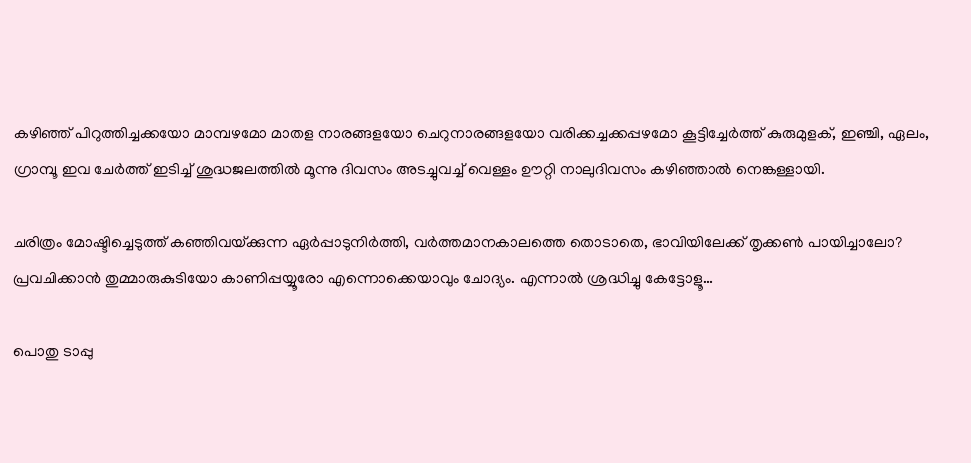കഴിഞ്ഞ് പിറുത്തിച്ചക്കയോ മാമ്പഴമോ മാതള നാരങ്ങളയോ ചെറുനാരങ്ങളയോ വരിക്കച്ചക്കപ്പഴമോ കൂട്ടിച്ചേര്‍ത്ത് കുരുമുളക്, ഇഞ്ചി, ഏലം, ഗ്രാമ്പൂ ഇവ ചേര്‍ത്ത് ഇടിച്ച് ശുദ്ധജലത്തില്‍ മൂന്നു ദിവസം അടച്ചുവച്ച് വെള്ളം ഊറ്റി നാലുദിവസം കഴിഞ്ഞാല്‍ നെങ്കള്ളായി.

ചരിത്രം മോഷ്ടിച്ചെടുത്ത് കഞ്ഞിവയ്‌ക്കുന്ന ഏര്‍പ്പാടുനിര്‍ത്തി, വര്‍ത്തമാനകാലത്തെ തൊടാതെ, ഭാവിയിലേക്ക് തൃക്കണ്‍ പായിച്ചാലോ? പ്രവചിക്കാന്‍ തുമ്മാരുകുടിയോ കാണിപ്പയ്യൂരോ എന്നൊക്കെയാവും ചോദ്യം. എന്നാല്‍ ശ്രദ്ധിച്ചു കേട്ടോളൂ…

പൊതു ടാപ്പു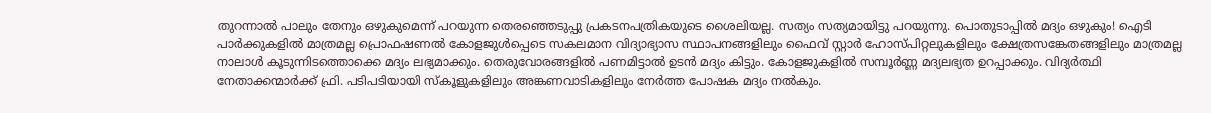തുറന്നാല്‍ പാലും തേനും ഒഴുകുമെന്ന് പറയുന്ന തെരഞ്ഞെടുപ്പു പ്രകടനപത്രികയുടെ ശൈലിയല്ല. സത്യം സത്യമായിട്ടു പറയുന്നു. പൊതുടാപ്പില്‍ മദ്യം ഒഴുകും! ഐടി പാര്‍ക്കുകളില്‍ മാത്രമല്ല പ്രൊഫഷണല്‍ കോളജുള്‍പ്പെടെ സകലമാന വിദ്യാഭ്യാസ സ്ഥാപനങ്ങളിലും ഫൈവ് സ്റ്റാര്‍ ഹോസ്പിറ്റലുകളിലും ക്ഷേത്രസങ്കേതങ്ങളിലും മാത്രമല്ല നാലാള്‍ കൂടുന്നിടത്തൊക്കെ മദ്യം ലഭ്യമാക്കും. തെരുവോരങ്ങളില്‍ പണമിട്ടാല്‍ ഉടന്‍ മദ്യം കിട്ടും. കോളജുകളില്‍ സമ്പൂര്‍ണ്ണ മദ്യലഭ്യത ഉറപ്പാക്കും. വിദ്യര്‍ത്ഥി നേതാക്കന്മാര്‍ക്ക് ഫ്രി. പടിപടിയായി സ്‌കൂളുകളിലും അങ്കണവാടികളിലും നേര്‍ത്ത പോഷക മദ്യം നല്‍കും.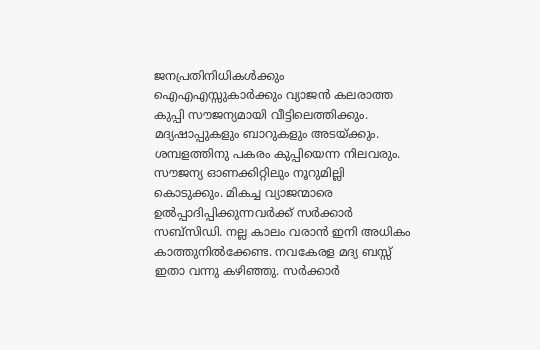ജനപ്രതിനിധികള്‍ക്കും ഐഎഎസ്സുകാര്‍ക്കും വ്യാജന്‍ കലരാത്ത കുപ്പി സൗജന്യമായി വീട്ടിലെത്തിക്കും. മദ്യഷാപ്പുകളും ബാറുകളും അടയ്‌ക്കും. ശമ്പളത്തിനു പകരം കുപ്പിയെന്ന നിലവരും. സൗജന്യ ഓണക്കിറ്റിലും നൂറുമില്ലി കൊടുക്കും. മികച്ച വ്യാജന്മാരെ ഉല്‍പ്പാദിപ്പിക്കുന്നവര്‍ക്ക് സര്‍ക്കാര്‍ സബ്‌സിഡി. നല്ല കാലം വരാന്‍ ഇനി അധികം കാത്തുനില്‍ക്കേണ്ട. നവകേരള മദ്യ ബസ്സ് ഇതാ വന്നു കഴിഞ്ഞു. സര്‍ക്കാര്‍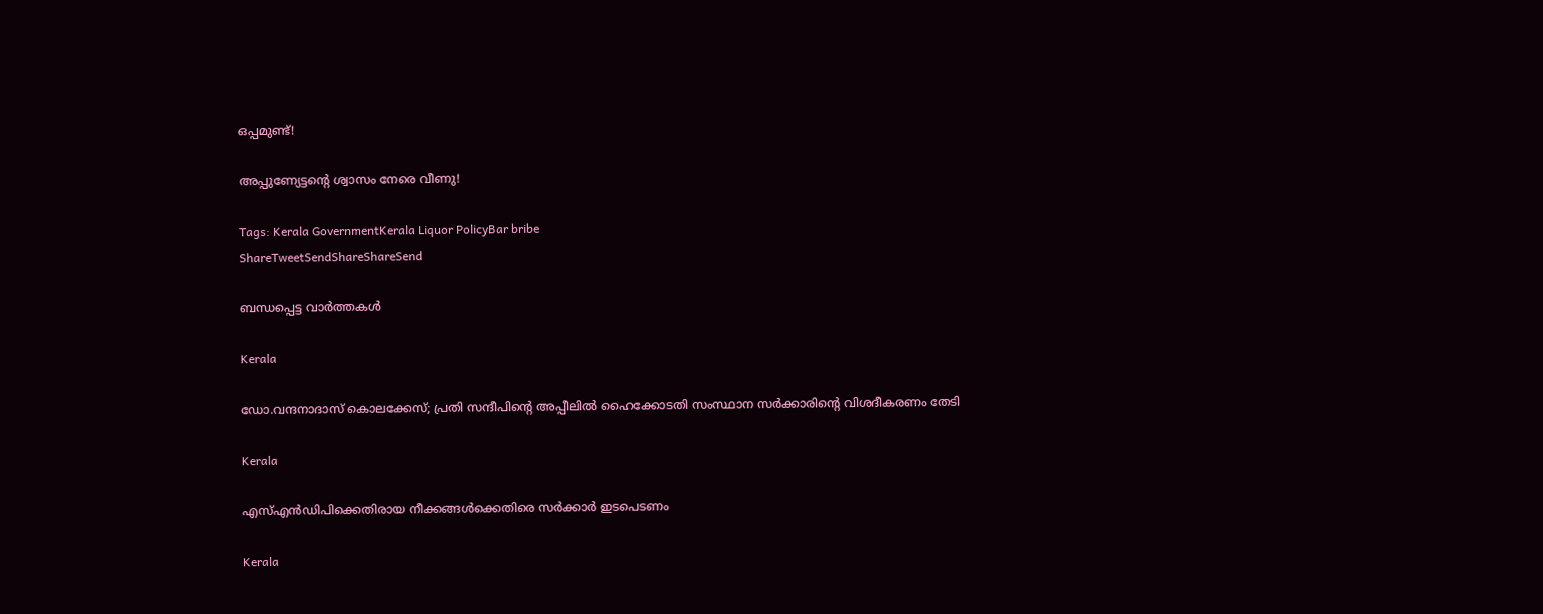ഒപ്പമുണ്ട്!

അപ്പുണ്യേട്ടന്റെ ശ്വാസം നേരെ വീണു!

Tags: Kerala GovernmentKerala Liquor PolicyBar bribe
ShareTweetSendShareShareSend

ബന്ധപ്പെട്ട വാര്‍ത്തകള്‍

Kerala

ഡോ.വന്ദനാദാസ് കൊലക്കേസ്; പ്രതി സന്ദീപിന്റെ അപ്പീലില്‍ ഹൈക്കോടതി സംസ്ഥാന സര്‍ക്കാരിന്റെ വിശദീകരണം തേടി

Kerala

എസ്എന്‍ഡിപിക്കെതിരായ നീക്കങ്ങള്‍ക്കെതിരെ സര്‍ക്കാര്‍ ഇടപെടണം

Kerala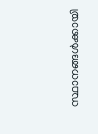സ്ഥാനങ്ങള്‍ക്കായി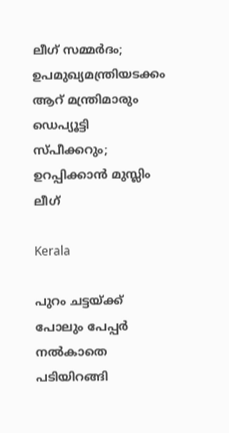ലീഗ് സമ്മര്‍ദം; ഉപമുഖ്യമന്ത്രിയടക്കം ആറ് മന്ത്രിമാരും ഡെപ്യൂട്ടി സ്പീക്കറും; ഉറപ്പിക്കാന്‍ മുസ്ലിം ലീഗ്

Kerala

പുറം ചട്ടയ്‌ക്ക് പോലും പേപ്പര്‍ നല്‍കാതെ പടിയിറങ്ങി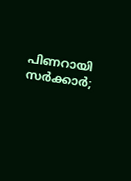പിണറായി സര്‍ക്കാര്‍;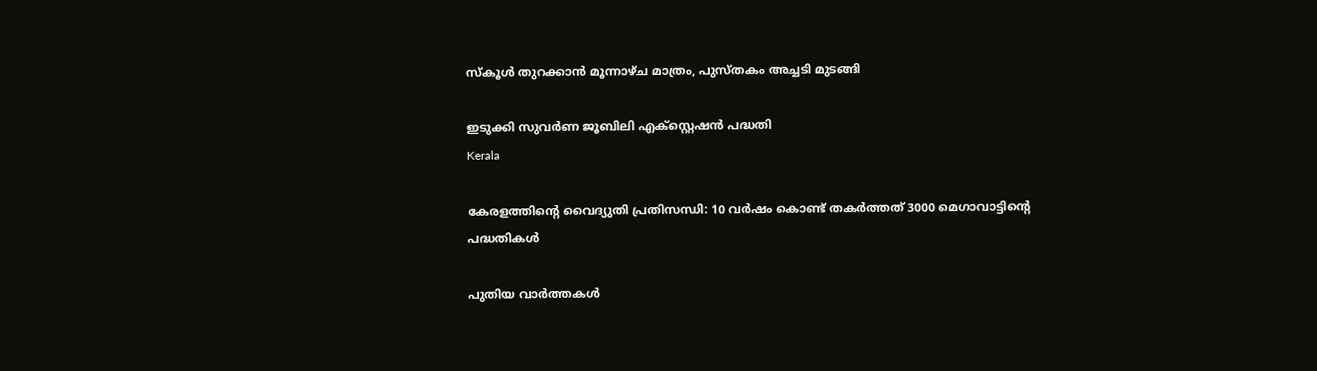സ്‌കൂള്‍ തുറക്കാന്‍ മൂന്നാഴ്ച മാത്രം, പുസ്തകം അച്ചടി മുടങ്ങി

ഇടുക്കി സുവര്‍ണ ജൂബിലി എക്സ്റ്റെഷന്‍ പദ്ധതി
Kerala

കേരളത്തിന്റെ വൈദ്യുതി പ്രതിസന്ധി: 10 വര്‍ഷം കൊണ്ട് തകര്‍ത്തത് 3000 മെഗാവാട്ടിന്റെ പദ്ധതികള്‍

പുതിയ വാര്‍ത്തകള്‍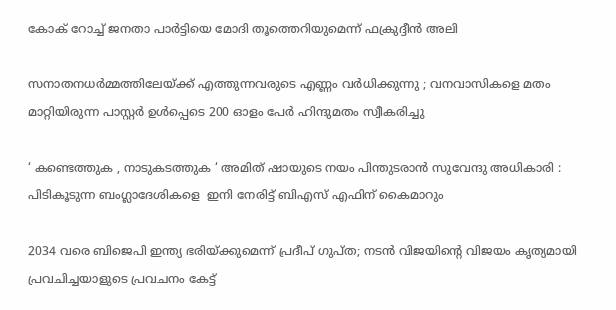കോക് റോച്ച് ജനതാ പാര്‍ട്ടിയെ മോദി തൂത്തെറിയുമെന്ന് ഫക്രുദ്ദീന്‍ അലി

സനാതനധർമ്മത്തിലേയ്‌ക്ക് എത്തുന്നവരുടെ എണ്ണം വർധിക്കുന്നു ; വനവാസികളെ മതം മാറ്റിയിരുന്ന പാസ്റ്റർ ഉൾപ്പെടെ 200 ഓളം പേർ ഹിന്ദുമതം സ്വീകരിച്ചു

‘ കണ്ടെത്തുക , നാടുകടത്തുക ‘ അമിത് ഷായുടെ നയം പിന്തുടരാൻ സുവേന്ദു അധികാരി : പിടികൂടുന്ന ബംഗ്ലാദേശികളെ  ഇനി നേരിട്ട് ബിഎസ് എഫിന് കൈമാറും

2034 വരെ ബിജെപി ഇന്ത്യ ഭരിയ്‌ക്കുമെന്ന് പ്രദീപ് ഗുപ്ത; നടന്‍ വിജയിന്റെ വിജയം കൃത്യമായി പ്രവചിച്ചയാളുടെ പ്രവചനം കേട്ട്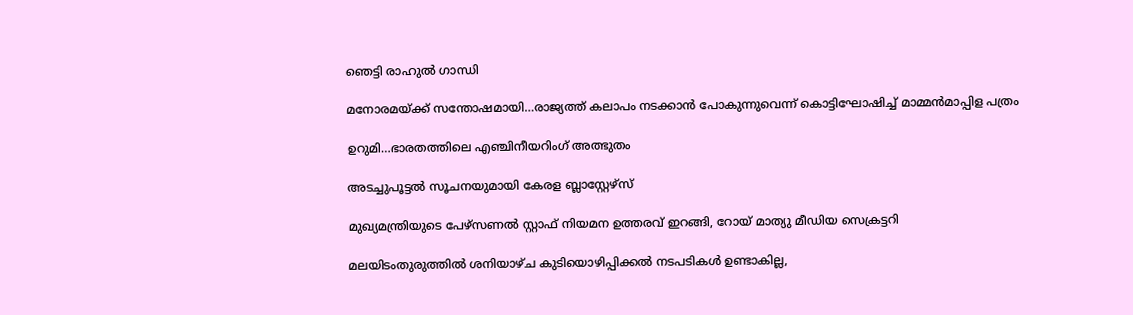ഞെട്ടി രാഹുല്‍ ഗാന്ധി

മനോരമയ്‌ക്ക് സന്തോഷമായി…രാജ്യത്ത് കലാപം നടക്കാന്‍ പോകുന്നുവെന്ന് കൊട്ടിഘോഷിച്ച് മാമ്മന്‍മാപ്പിള പത്രം

ഉറുമി…ഭാരതത്തിലെ എഞ്ചിനീയറിംഗ് അത്ഭുതം

അടച്ചുപൂട്ടല്‍ സൂചനയുമായി കേരള ബ്ലാസ്റ്റേഴ്സ്

മുഖ്യമന്ത്രിയുടെ പേഴ്‌സണല്‍ സ്റ്റാഫ് നിയമന ഉത്തരവ് ഇറങ്ങി, റോയ് മാത്യു മീഡിയ സെക്രട്ടറി

മലയിടംതുരുത്തില്‍ ശനിയാഴ്ച കുടിയൊഴിപ്പിക്കല്‍ നടപടികള്‍ ഉണ്ടാകില്ല,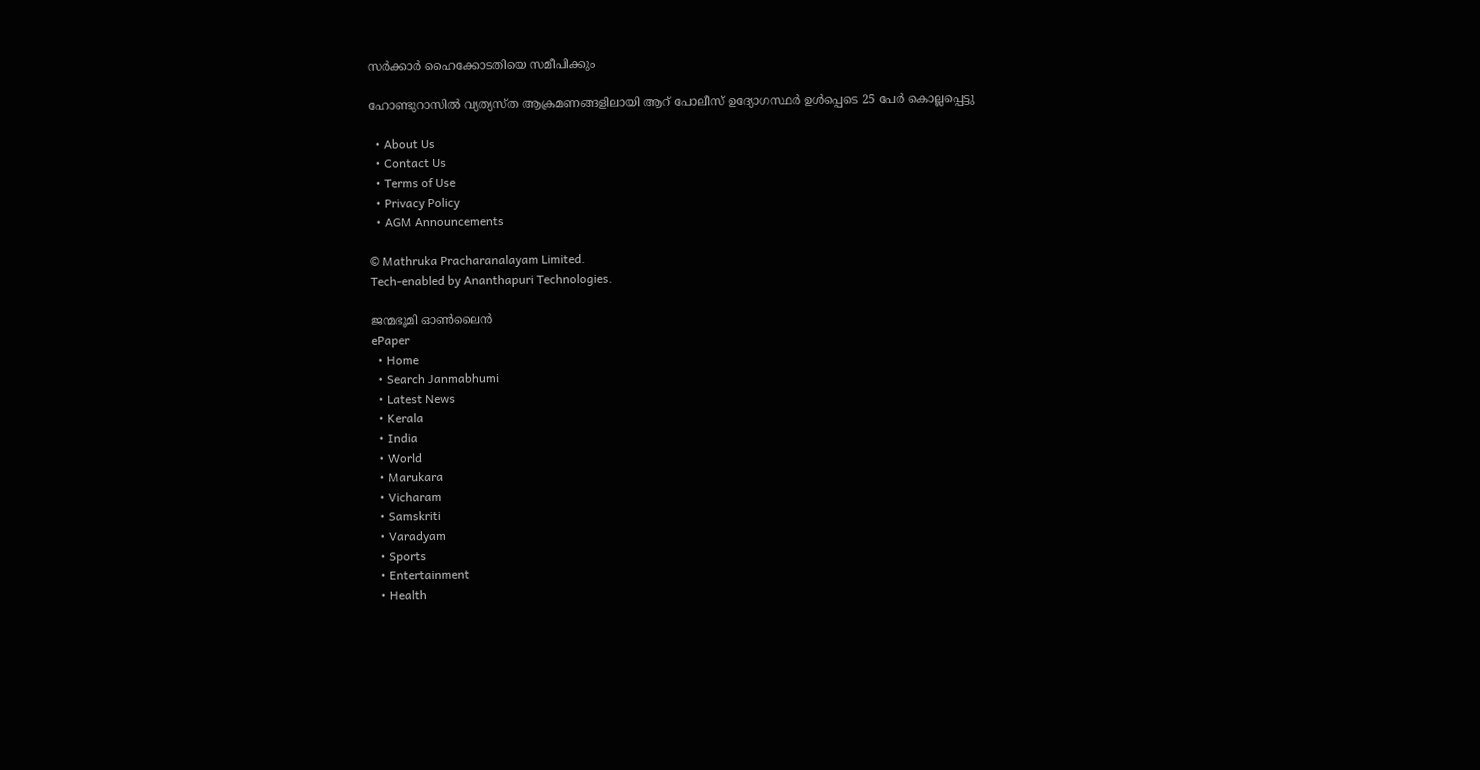സര്‍ക്കാര്‍ ഹൈക്കോടതിയെ സമീപിക്കും

ഹോണ്ടുറാസിൽ വ്യത്യസ്ത ആക്രമണങ്ങളിലായി ആറ് പോലീസ് ഉദ്യോഗസ്ഥർ ഉൾപ്പെടെ 25 പേർ കൊല്ലപ്പെട്ടു

  • About Us
  • Contact Us
  • Terms of Use
  • Privacy Policy
  • AGM Announcements

© Mathruka Pracharanalayam Limited.
Tech-enabled by Ananthapuri Technologies.

ജന്മഭൂമി ഓണ്‍ലൈന്‍
ePaper
  • Home
  • Search Janmabhumi
  • Latest News
  • Kerala
  • India
  • World
  • Marukara
  • Vicharam
  • Samskriti
  • Varadyam
  • Sports
  • Entertainment
  • Health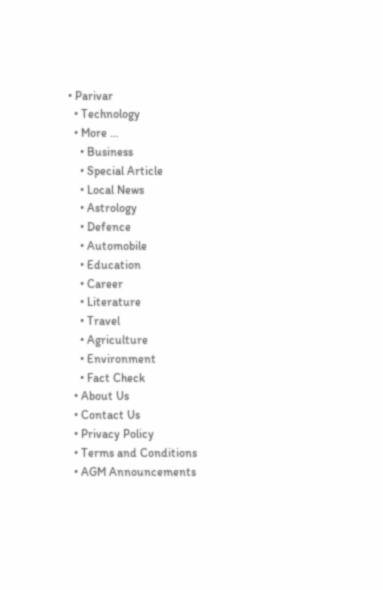• Parivar
  • Technology
  • More …
    • Business
    • Special Article
    • Local News
    • Astrology
    • Defence
    • Automobile
    • Education
    • Career
    • Literature
    • Travel
    • Agriculture
    • Environment
    • Fact Check
  • About Us
  • Contact Us
  • Privacy Policy
  • Terms and Conditions
  • AGM Announcements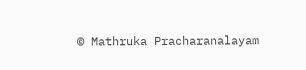© Mathruka Pracharanalayam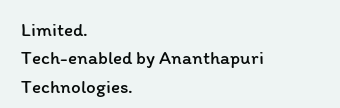Limited.
Tech-enabled by Ananthapuri Technologies.